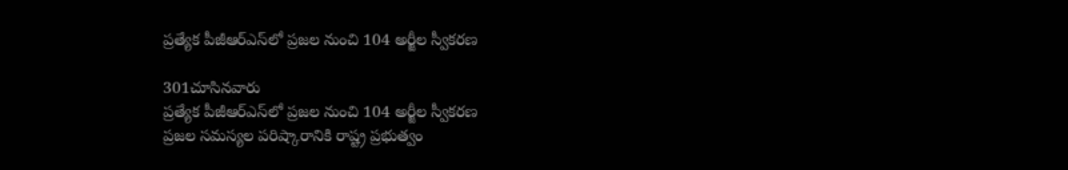ప్రత్యేక పీజీఆర్ఎస్‌లో ప్రజల నుంచి 104 అర్జీల స్వీకరణ

301చూసినవారు
ప్రత్యేక పీజీఆర్ఎస్‌లో ప్రజల నుంచి 104 అర్జీల స్వీకరణ
ప్రజల సమస్యల పరిష్కారానికి రాష్ట్ర ప్రభుత్వం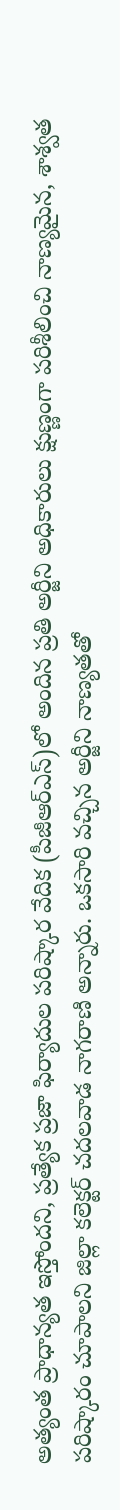అత్యంత ప్రాధాన్యత ఇస్తోందని, ప్రత్యేక ప్రజా ఫిర్యాదుల పరిష్కార వేదిక (పీజీఆర్ఎస్)లో అందిన ప్రతి అర్జీని అధికారులు క్షుణ్ణంగా పరిశీలించి నాణ్యమైన, శాశ్వత పరిష్కారం చూపాలని జిల్లా కలెక్టర్ చదలవాడ నాగరాణి అన్నారు. ఒకసారి వచ్చిన అర్జీని నాణ్యతతో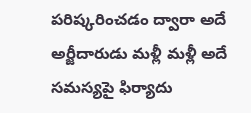పరిష్కరించడం ద్వారా అదే అర్జీదారుడు మళ్లీ మళ్లీ అదే సమస్యపై ఫిర్యాదు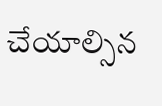చేయాల్సిన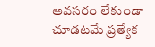అవసరం లేకుండా చూడటమే ప్రత్యేక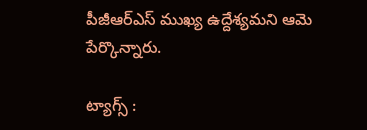పీజీఆర్ఎస్ ముఖ్య ఉద్దేశ్యమని ఆమె పేర్కొన్నారు.

ట్యాగ్స్ :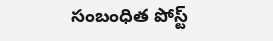సంబంధిత పోస్ట్